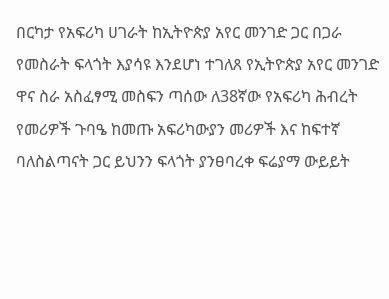በርካታ የአፍሪካ ሀገራት ከኢትዮጵያ አየር መንገድ ጋር በጋራ የመስራት ፍላጎት እያሳዩ እንደሆነ ተገለጸ የኢትዮጵያ አየር መንገድ ዋና ስራ አስፈፃሚ መስፍን ጣሰው ለ38ኛው የአፍሪካ ሕብረት የመሪዎች ጉባዔ ከመጡ አፍሪካውያን መሪዎች እና ከፍተኛ ባለስልጣናት ጋር ይህንን ፍላጎት ያንፀባረቀ ፍሬያማ ውይይት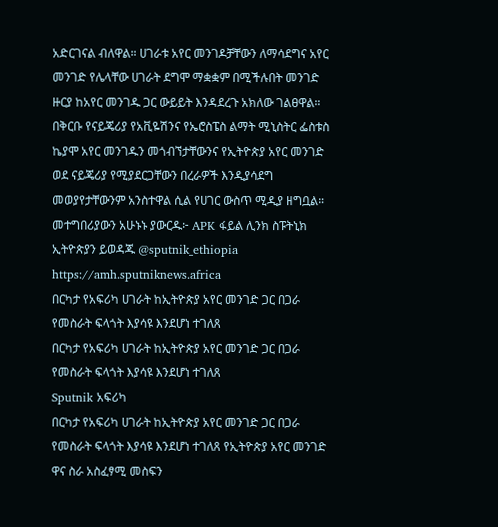አድርገናል ብለዋል። ሀገራቱ አየር መንገዶቻቸውን ለማሳደግና አየር መንገድ የሌላቸው ሀገራት ደግሞ ማቋቋም በሚችሉበት መንገድ ዙርያ ከአየር መንገዱ ጋር ውይይት እንዳደረጉ አክለው ገልፀዋል። በቅርቡ የናይጄሪያ የአቪዬሽንና የኤሮስፔስ ልማት ሚኒስትር ፌስቱስ ኬያሞ አየር መንገዱን መጎብኘታቸውንና የኢትዮጵያ አየር መንገድ ወደ ናይጄሪያ የሚያደርጋቸውን በረራዎች እንዲያሳደግ መወያየታቸውንም አንስተዋል ሲል የሀገር ውስጥ ሚዲያ ዘግቧል። መተግበሪያውን አሁኑኑ ያውርዱ፦ APK ፋይል ሊንክ ስፑትኒክ ኢትዮጵያን ይወዳጁ @sputnik_ethiopia
https://amh.sputniknews.africa
በርካታ የአፍሪካ ሀገራት ከኢትዮጵያ አየር መንገድ ጋር በጋራ የመስራት ፍላጎት እያሳዩ እንደሆነ ተገለጸ
በርካታ የአፍሪካ ሀገራት ከኢትዮጵያ አየር መንገድ ጋር በጋራ የመስራት ፍላጎት እያሳዩ እንደሆነ ተገለጸ
Sputnik አፍሪካ
በርካታ የአፍሪካ ሀገራት ከኢትዮጵያ አየር መንገድ ጋር በጋራ የመስራት ፍላጎት እያሳዩ እንደሆነ ተገለጸ የኢትዮጵያ አየር መንገድ ዋና ስራ አስፈፃሚ መስፍን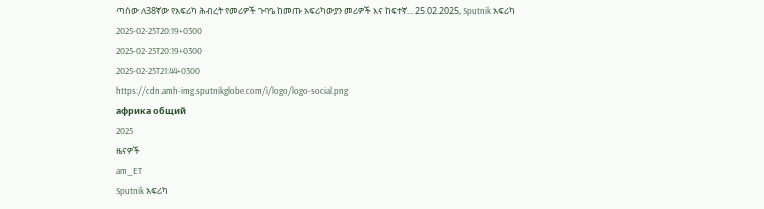ጣሰው ለ38ኛው የአፍሪካ ሕብረት የመሪዎች ጉባዔ ከመጡ አፍሪካውያን መሪዎች እና ከፍተኛ... 25.02.2025, Sputnik አፍሪካ
2025-02-25T20:19+0300
2025-02-25T20:19+0300
2025-02-25T21:44+0300
https://cdn.amh-img.sputnikglobe.com/i/logo/logo-social.png
африка общий
2025
ዜናዎች
am_ET
Sputnik አፍሪካ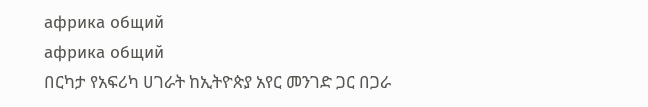африка общий
африка общий
በርካታ የአፍሪካ ሀገራት ከኢትዮጵያ አየር መንገድ ጋር በጋራ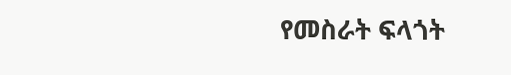የመስራት ፍላጎት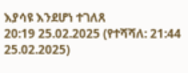እያሳዩ እንደሆነ ተገለጸ
20:19 25.02.2025 (የተሻሻለ: 21:44 25.02.2025)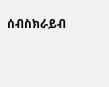ሰብስክራይብ